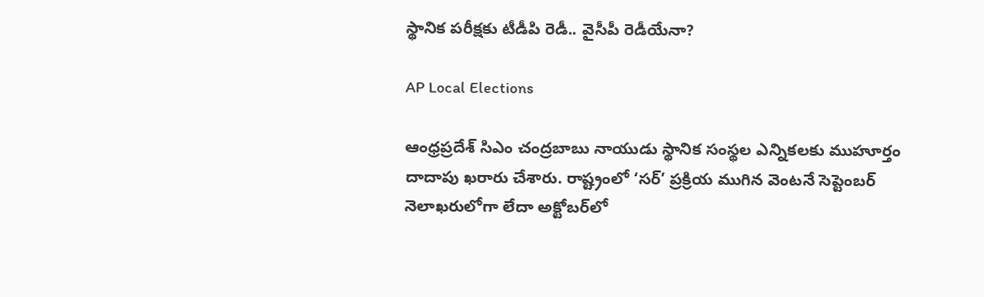స్థానిక పరీక్షకు టీడీపి రెడీ.. వైసీపీ రెడీయేనా?

AP Local Elections

ఆంధ్రప్రదేశ్‌ సిఎం చంద్రబాబు నాయుడు స్థానిక సంస్థల ఎన్నికలకు ముహూర్తం దాదాపు ఖరారు చేశారు. రాష్ట్రంలో ‘సర్’ ప్రక్రియ ముగిన వెంటనే సెప్టెంబర్‌ నెలాఖరులోగా లేదా అక్టోబర్‌లో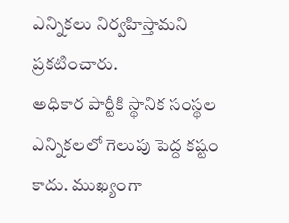ఎన్నికలు నిర్వహిస్తామని ప్రకటించారు.
అధికార పార్టీకి స్థానిక సంస్థల ఎన్నికలలో గెలుపు పెద్ద కష్టం కాదు. ముఖ్యంగా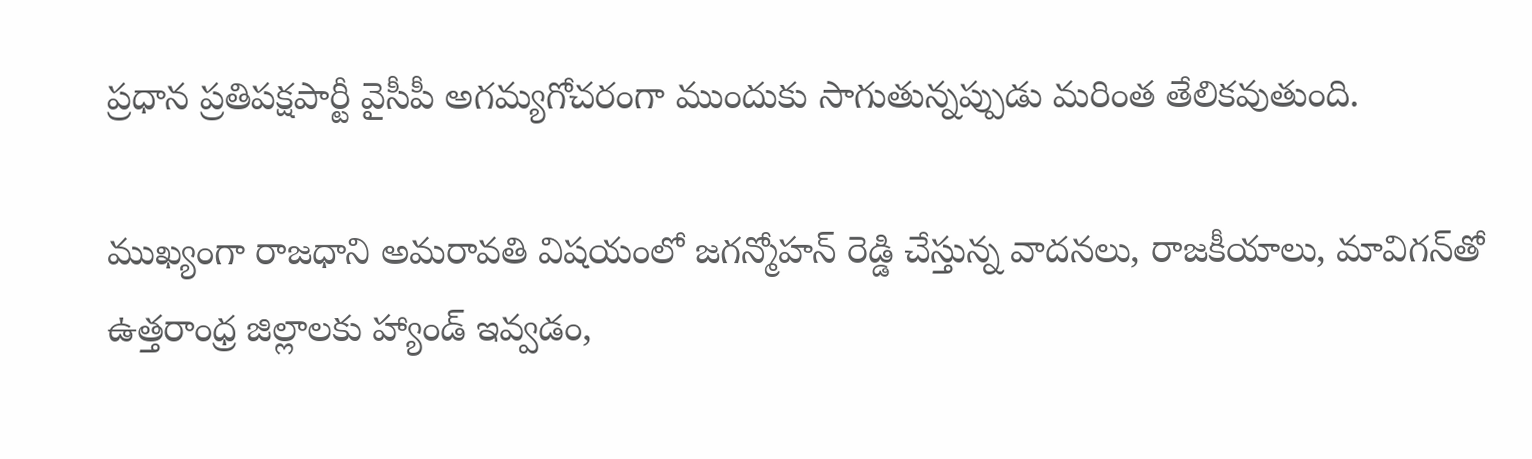ప్రధాన ప్రతిపక్షపార్టీ వైసీపీ అగమ్యగోచరంగా ముందుకు సాగుతున్నప్పుడు మరింత తేలికవుతుంది.

ముఖ్యంగా రాజధాని అమరావతి విషయంలో జగన్మోహన్ రెడ్డి చేస్తున్న వాదనలు, రాజకీయాలు, మావిగన్‌తో ఉత్తరాంధ్ర జిల్లాలకు హ్యాండ్ ఇవ్వడం,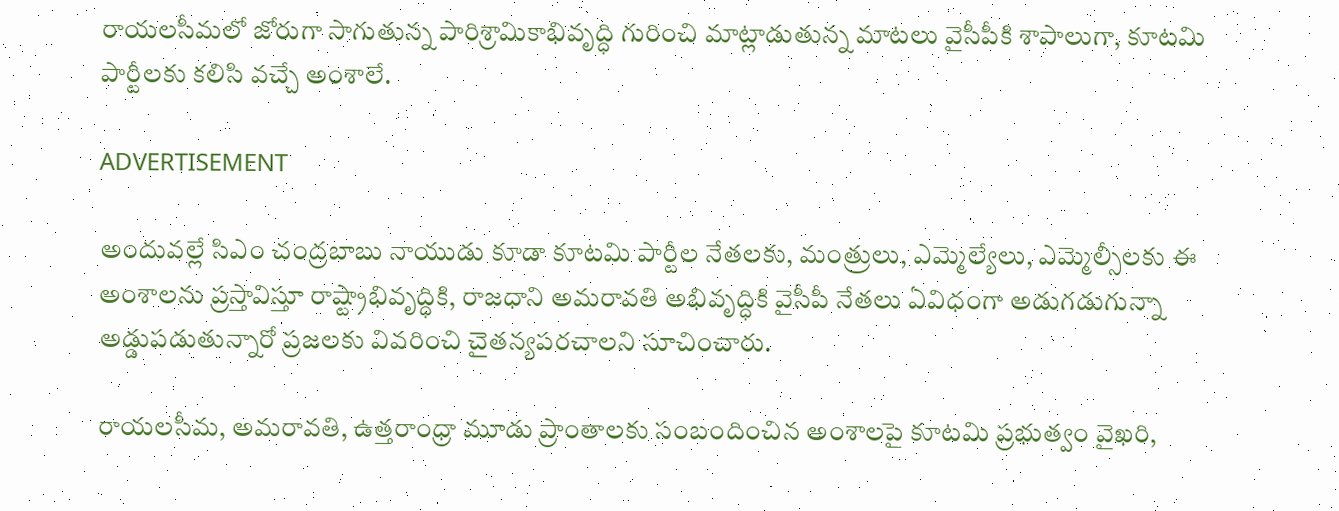రాయలసీమలో జోరుగా సాగుతున్న పారిశ్రామికాభివృద్ధి గురించి మాట్లాడుతున్న మాటలు వైసీపీకి శాపాలుగా, కూటమి పార్టీలకు కలిసి వచ్చే అంశాలే.

ADVERTISEMENT

అందువల్లే సిఎం చంద్రబాబు నాయుడు కూడా కూటమి పార్టీల నేతలకు, మంత్రులు, ఎమ్మెల్యేలు, ఎమ్మెల్సీలకు ఈ అంశాలను ప్రస్తావిస్తూ రాష్ట్రాభివృద్ధికి, రాజధాని అమరావతి అభివృద్ధికి వైసీపీ నేతలు ఏవిధంగా అడుగడుగున్నా అడ్డుపడుతున్నారో ప్రజలకు వివరించి చైతన్యపరచాలని సూచించారు.

రాయలసీమ, అమరావతి, ఉత్తరాంధ్రా మూడు ప్రాంతాలకు సంబందించిన అంశాలపై కూటమి ప్రభుత్వం వైఖరి,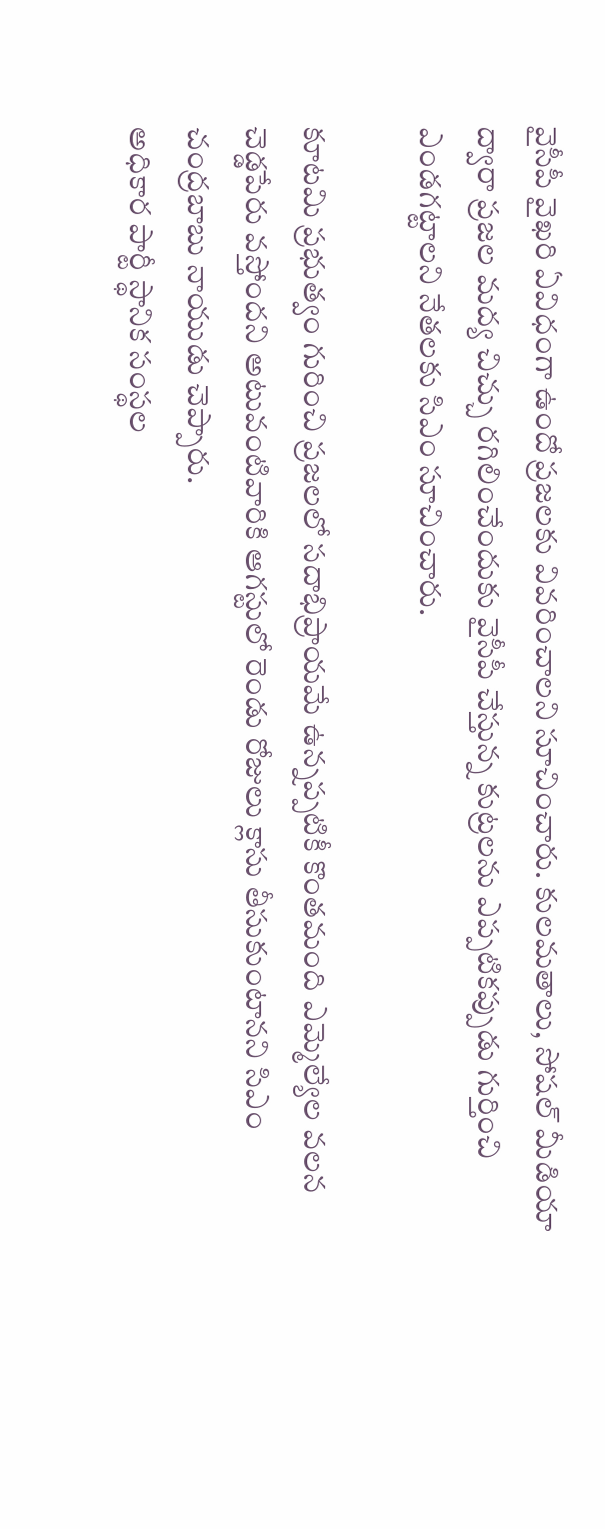వైసీపీ వైఖరి ఏవిధంగా ఉందో ప్రజలకు వివరించాలని సూచించారు. కులమతాలు, సోషల్ మీడియా ద్వారా ప్రజల మద్య చిచ్చు రగిలించేందుకు వైసీపీ చేస్తున్న కుట్రలను ఎప్పటికప్పుడు గుర్తించి ఎండగట్టాలని నేతలకు సిఎం సూచించారు.

కూటమి ప్రభుత్వం గురించి ప్రజలలో సదాభిప్రాయమే ఉన్నప్పటికీ కొంతమంది ఎమ్మెల్యేల వలన చెడ్డపేరు వస్తోందని అటువంటివారికి ఆగస్టులో రెండు రోజులు క్లాసు తీసుకుంటానని సిఎం చంద్రబాబు నాయుడు చెప్పారు.
అధికార పార్టీ స్థానిక సంస్థల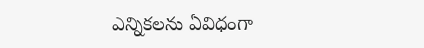ఎన్నికలను ఏవిధంగా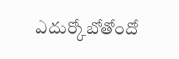ఎదుర్కోబోతోందో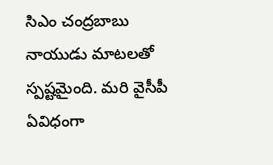సిఎం చంద్రబాబు నాయుడు మాటలతో స్పష్టమైంది. మరి వైసీపీ ఏవిధంగా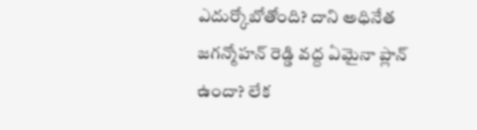ఎదుర్కోబోతోంది? దాని అధినేత జగన్మోహన్ రెడ్డి వద్ద ఏమైనా ప్లాన్ ఉందా? లేక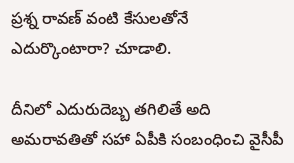ప్రశ్న రావణ్ వంటి కేసులతోనే ఎదుర్కొంటారా? చూడాలి.

దీనిలో ఎదురుదెబ్బ తగిలితే అది అమరావతితో సహా ఏపీకి సంబంధించి వైసీపీ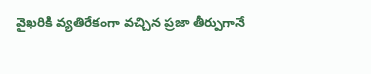వైఖరికి వ్యతిరేకంగా వచ్చిన ప్రజా తీర్పుగానే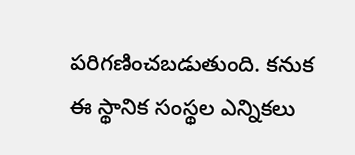పరిగణించబడుతుంది. కనుక ఈ స్థానిక సంస్థల ఎన్నికలు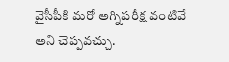వైసీపీకి మరో అగ్నిపరీక్ష వంటివే అని చెప్పవచ్చు.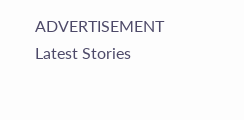ADVERTISEMENT
Latest Stories